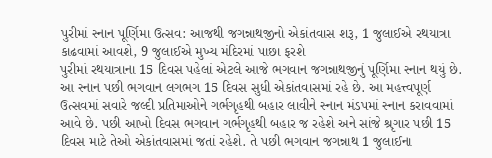પુરીમાં સ્નાન પૂર્ણિમા ઉત્સવ: આજથી જગન્નાથજીનો એકાંતવાસ શરૂ, 1 જુલાઈએ રથયાત્રા કાઢવામાં આવશે, 9 જુલાઈએ મુખ્ય મંદિરમાં પાછા ફરશે
પુરીમાં રથયાત્રાના 15 દિવસ પહેલાં એટલે આજે ભગવાન જગન્નાથજીનું પૂર્ણિમા સ્નાન થયું છે. આ સ્નાન પછી ભગવાન લગભગ 15 દિવસ સુધી એકાંતવાસમાં રહે છે. આ મહત્ત્વપૂર્ણ ઉત્સવમાં સવારે જલ્દી પ્રતિમાઓને ગર્ભગૃહથી બહાર લાવીને સ્નાન મંડપમાં સ્નાન કરાવવામાં આવે છે. પછી આખો દિવસ ભગવાન ગર્ભગૃહથી બહાર જ રહેશે અને સાંજે શ્રૃગાર પછી 15 દિવસ માટે તેઓ એકાંતવાસમાં જતાં રહેશે. તે પછી ભગવાન જગન્નાથ 1 જુલાઈના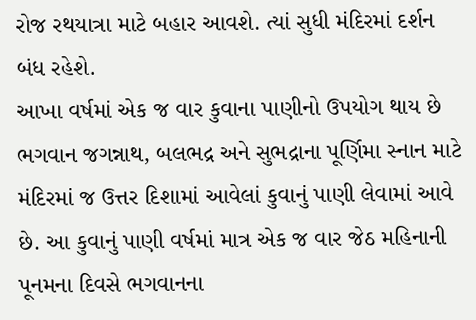રોજ રથયાત્રા માટે બહાર આવશે. ત્યાં સુધી મંદિરમાં દર્શન બંધ રહેશે.
આખા વર્ષમાં એક જ વાર કુવાના પાણીનો ઉપયોગ થાય છે
ભગવાન જગન્નાથ, બલભદ્ર અને સુભદ્રાના પૂર્ણિમા સ્નાન માટે મંદિરમાં જ ઉત્તર દિશામાં આવેલાં કુવાનું પાણી લેવામાં આવે છે. આ કુવાનું પાણી વર્ષમાં માત્ર એક જ વાર જેઠ મહિનાની પૂનમના દિવસે ભગવાનના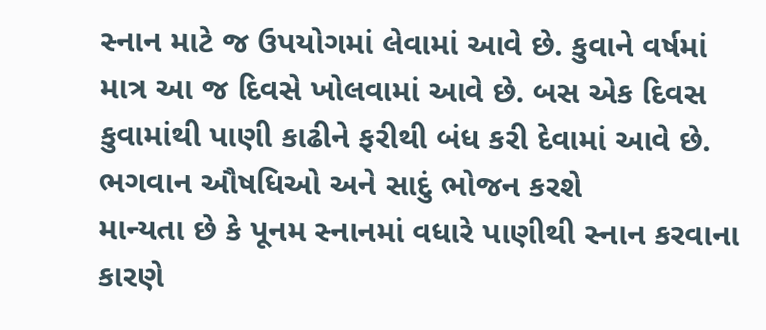સ્નાન માટે જ ઉપયોગમાં લેવામાં આવે છે. કુવાને વર્ષમાં માત્ર આ જ દિવસે ખોલવામાં આવે છે. બસ એક દિવસ કુવામાંથી પાણી કાઢીને ફરીથી બંધ કરી દેવામાં આવે છે.
ભગવાન ઔષધિઓ અને સાદું ભોજન કરશે
માન્યતા છે કે પૂનમ સ્નાનમાં વધારે પાણીથી સ્નાન કરવાના કારણે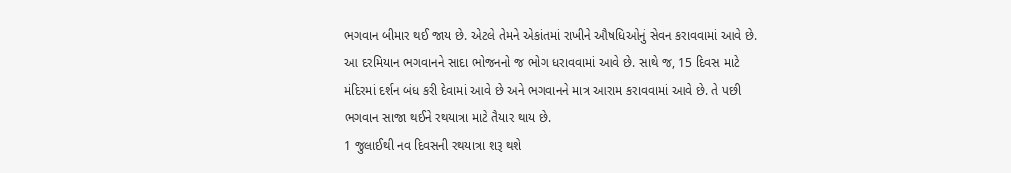ભગવાન બીમાર થઈ જાય છે. એટલે તેમને એકાંતમાં રાખીને ઔષધિઓનું સેવન કરાવવામાં આવે છે. આ દરમિયાન ભગવાનને સાદા ભોજનનો જ ભોગ ધરાવવામાં આવે છે. સાથે જ, 15 દિવસ માટે મંદિરમાં દર્શન બંધ કરી દેવામાં આવે છે અને ભગવાનને માત્ર આરામ કરાવવામાં આવે છે. તે પછી ભગવાન સાજા થઈને રથયાત્રા માટે તૈયાર થાય છે.
1 જુલાઈથી નવ દિવસની રથયાત્રા શરૂ થશે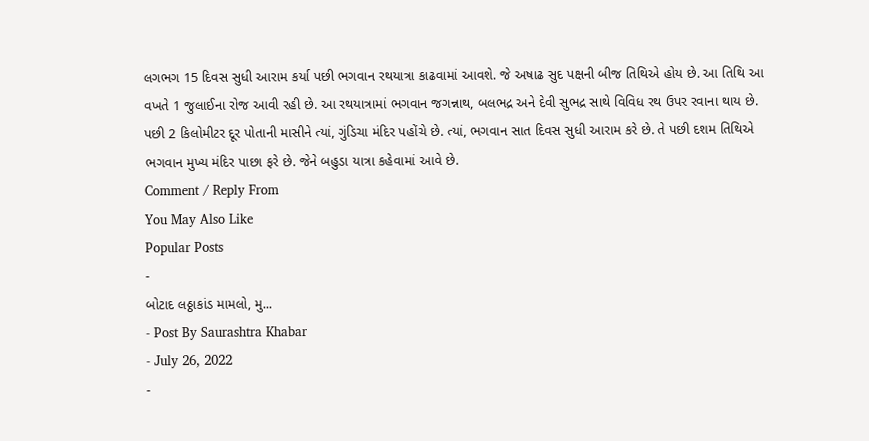લગભગ 15 દિવસ સુધી આરામ કર્યા પછી ભગવાન રથયાત્રા કાઢવામાં આવશે. જે અષાઢ સુદ પક્ષની બીજ તિથિએ હોય છે. આ તિથિ આ વખતે 1 જુલાઈના રોજ આવી રહી છે. આ રથયાત્રામાં ભગવાન જગન્નાથ, બલભદ્ર અને દેવી સુભદ્ર સાથે વિવિધ રથ ઉપર રવાના થાય છે. પછી 2 કિલોમીટર દૂર પોતાની માસીને ત્યાં, ગુંડિચા મંદિર પહોંચે છે. ત્યાં, ભગવાન સાત દિવસ સુધી આરામ કરે છે. તે પછી દશમ તિથિએ ભગવાન મુખ્ય મંદિર પાછા ફરે છે. જેને બહુડા યાત્રા કહેવામાં આવે છે.
Comment / Reply From
You May Also Like
Popular Posts
-
બોટાદ લઠ્ઠાકાંડ મામલો, મુ...
- Post By Saurashtra Khabar
- July 26, 2022
-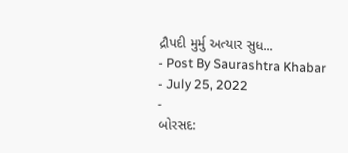દ્રૌપદી મુર્મુ અત્યાર સુધ...
- Post By Saurashtra Khabar
- July 25, 2022
-
બોરસદ: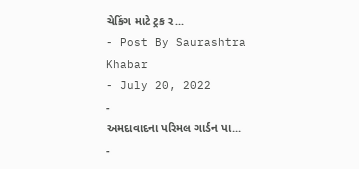ચેકિંગ માટે ટ્રક ર...
- Post By Saurashtra Khabar
- July 20, 2022
-
અમદાવાદના પરિમલ ગાર્ડન પા...
-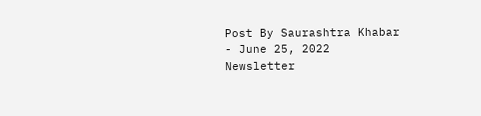Post By Saurashtra Khabar
- June 25, 2022
Newsletter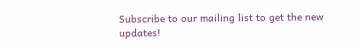Subscribe to our mailing list to get the new updates!